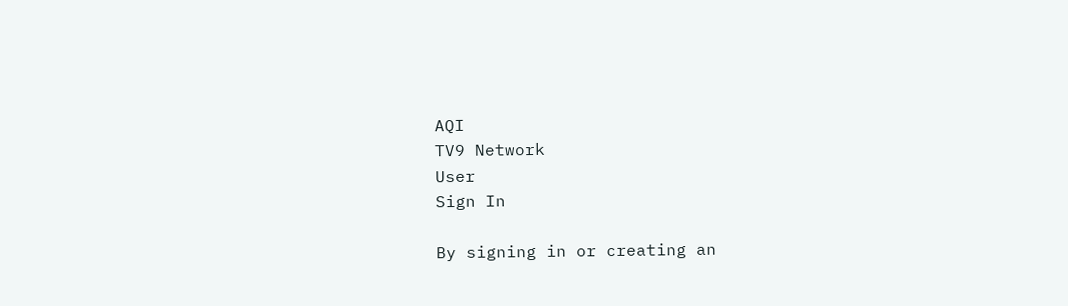AQI
TV9 Network
User
Sign In

By signing in or creating an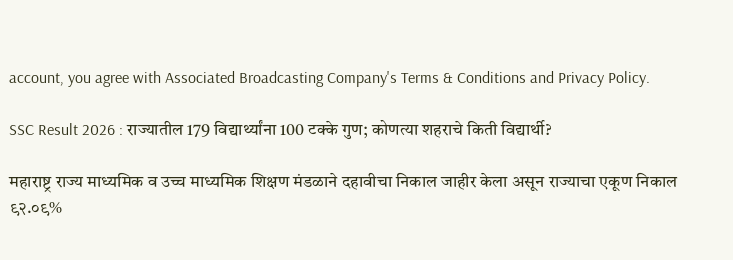account, you agree with Associated Broadcasting Company's Terms & Conditions and Privacy Policy.

SSC Result 2026 : राज्यातील 179 विद्यार्थ्यांना 100 टक्के गुण; कोणत्या शहराचे किती विद्यार्थी?

महाराष्ट्र राज्य माध्यमिक व उच्च माध्यमिक शिक्षण मंडळाने दहावीचा निकाल जाहीर केला असून राज्याचा एकूण निकाल ९२.०९%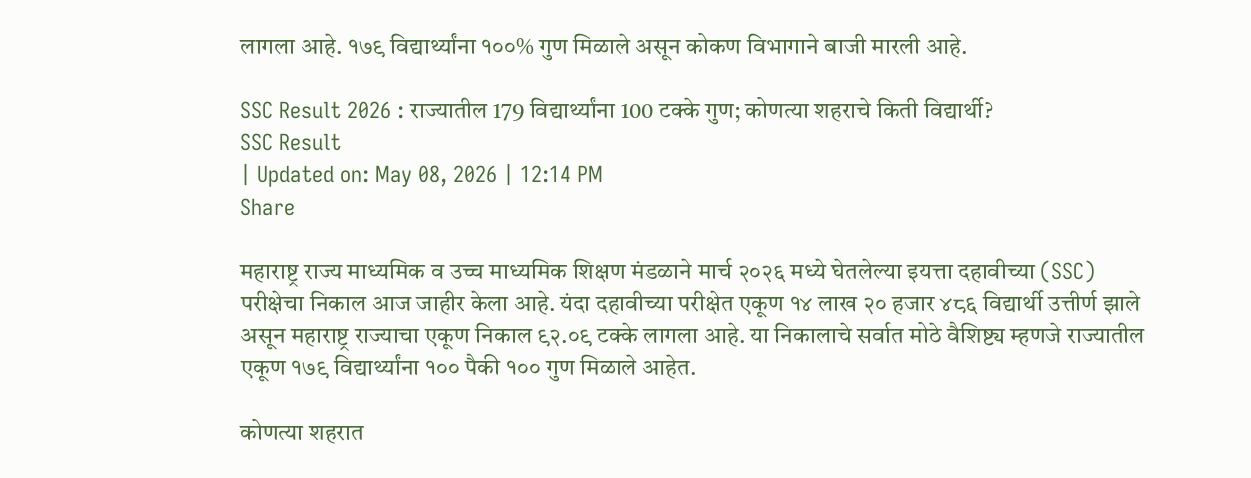लागला आहे. १७९ विद्यार्थ्यांना १००% गुण मिळाले असून कोकण विभागाने बाजी मारली आहे.

SSC Result 2026 : राज्यातील 179 विद्यार्थ्यांना 100 टक्के गुण; कोणत्या शहराचे किती विद्यार्थी?
SSC Result
| Updated on: May 08, 2026 | 12:14 PM
Share

महाराष्ट्र राज्य माध्यमिक व उच्च माध्यमिक शिक्षण मंडळाने मार्च २०२६ मध्ये घेतलेल्या इयत्ता दहावीच्या (SSC) परीक्षेचा निकाल आज जाहीर केला आहे. यंदा दहावीच्या परीक्षेत एकूण १४ लाख २० हजार ४८६ विद्यार्थी उत्तीर्ण झाले असून महाराष्ट्र राज्याचा एकूण निकाल ९२.०९ टक्के लागला आहे. या निकालाचे सर्वात मोठे वैशिष्ट्य म्हणजे राज्यातील एकूण १७९ विद्यार्थ्यांना १०० पैकी १०० गुण मिळाले आहेत.

कोणत्या शहरात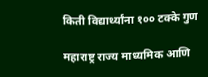किती विद्यार्थ्यांना १०० टक्के गुण

महाराष्ट्र राज्य माध्यमिक आणि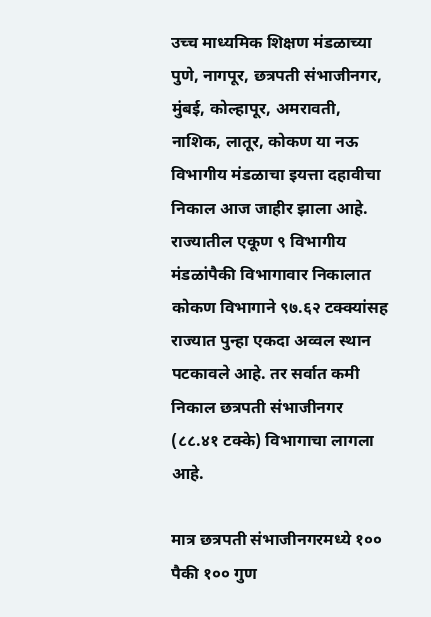उच्च माध्यमिक शिक्षण मंडळाच्या पुणे, नागपूर, छत्रपती संभाजीनगर, मुंबई, कोल्हापूर, अमरावती, नाशिक, लातूर, कोकण या नऊ विभागीय मंडळाचा इयत्ता दहावीचा निकाल आज जाहीर झाला आहे. राज्यातील एकूण ९ विभागीय मंडळांपैकी विभागावार निकालात कोकण विभागाने ९७.६२ टक्क्यांसह राज्यात पुन्हा एकदा अव्वल स्थान पटकावले आहे. तर सर्वात कमी निकाल छत्रपती संभाजीनगर (८८.४१ टक्के) विभागाचा लागला आहे.

मात्र छत्रपती संभाजीनगरमध्ये १०० पैकी १०० गुण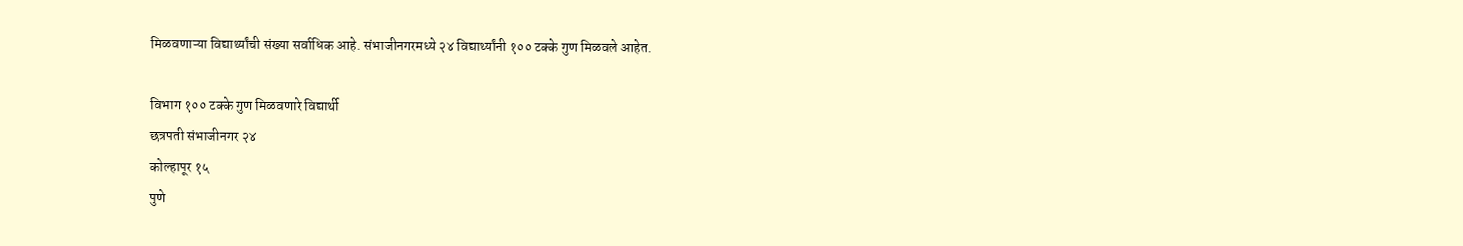मिळवणाऱ्या विद्यार्थ्यांची संख्या सर्वाधिक आहे. संभाजीनगरमध्ये २४ विद्यार्थ्यांनी १०० टक्के गुण मिळवले आहेत.

विभाग १०० टक्के गुण मिळवणारे विद्यार्थी
छत्रपती संभाजीनगर २४
कोल्हापूर १५
पुणे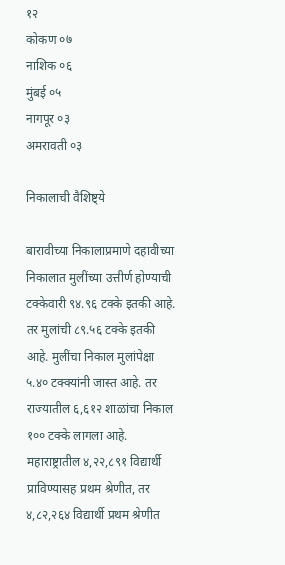१२
कोकण ०७
नाशिक ०६
मुंबई ०५
नागपूर ०३
अमरावती ०३

निकालाची वैशिष्ट्ये

बारावीच्या निकालाप्रमाणे दहावीच्या निकालात मुलींच्या उत्तीर्ण होण्याची टक्केवारी ९४.९६ टक्के इतकी आहे. तर मुलांची ८९.५६ टक्के इतकी आहे. मुलींचा निकाल मुलांपेक्षा ५.४० टक्क्यांनी जास्त आहे. तर राज्यातील ६,६१२ शाळांचा निकाल १०० टक्के लागला आहे. महाराष्ट्रातील ४,२२,८९१ विद्यार्थी प्राविण्यासह प्रथम श्रेणीत, तर ४,८२,२६४ विद्यार्थी प्रथम श्रेणीत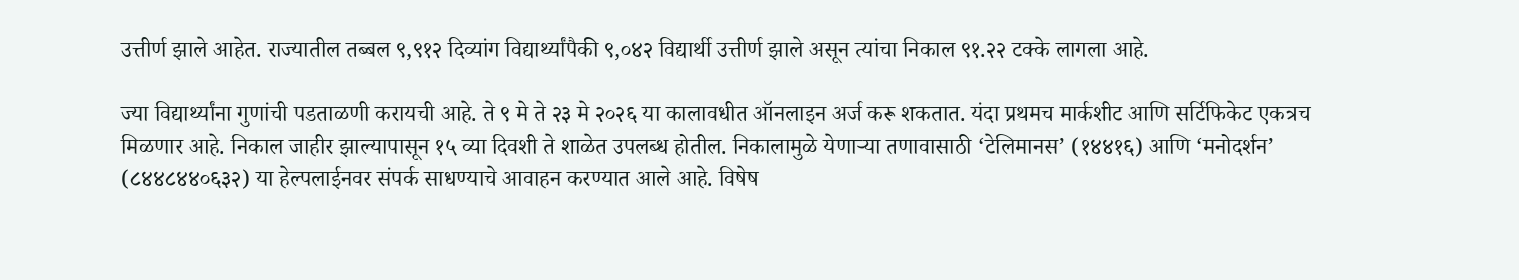उत्तीर्ण झाले आहेत. राज्यातील तब्बल ९,९१२ दिव्यांग विद्यार्थ्यांपैकी ९,०४२ विद्यार्थी उत्तीर्ण झाले असून त्यांचा निकाल ९१.२२ टक्के लागला आहे.

ज्या विद्यार्थ्यांना गुणांची पडताळणी करायची आहे. ते ९ मे ते २३ मे २०२६ या कालावधीत ऑनलाइन अर्ज करू शकतात. यंदा प्रथमच मार्कशीट आणि सर्टिफिकेट एकत्रच मिळणार आहे. निकाल जाहीर झाल्यापासून १५ व्या दिवशी ते शाळेत उपलब्ध होतील. निकालामुळे येणाऱ्या तणावासाठी ‘टेलिमानस’ (१४४१६) आणि ‘मनोदर्शन’ (८४४८४४०६३२) या हेल्पलाईनवर संपर्क साधण्याचे आवाहन करण्यात आले आहे. विषेष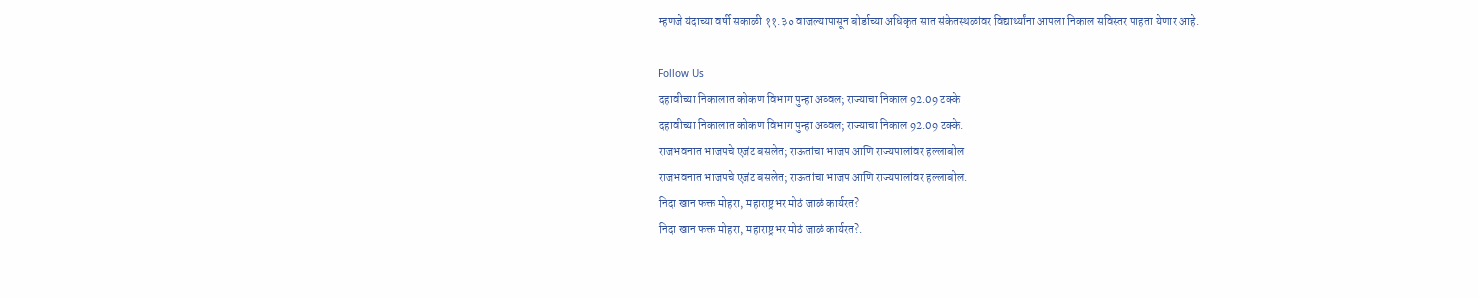म्हणजे यंदाच्या वर्षी सकाळी ११.३० वाजल्यापासून बोर्डाच्या अधिकृत सात संकेतस्थळांवर विद्यार्थ्यांना आपला निकाल सविस्तर पाहता येणार आहे.

Follow Us
दहावीच्या निकालात कोकण विभाग पुन्हा अव्वल; राज्याचा निकाल 92.09 टक्के
दहावीच्या निकालात कोकण विभाग पुन्हा अव्वल; राज्याचा निकाल 92.09 टक्के.
राजभवनात भाजपचे एजंट बसलेत; राऊतांचा भाजप आणि राज्यपालांवर हल्लाबोल
राजभवनात भाजपचे एजंट बसलेत; राऊतांचा भाजप आणि राज्यपालांवर हल्लाबोल.
निदा खान फक्त मोहरा, महाराष्ट्रभर मोठं जाळं कार्यरत?
निदा खान फक्त मोहरा, महाराष्ट्रभर मोठं जाळं कार्यरत?.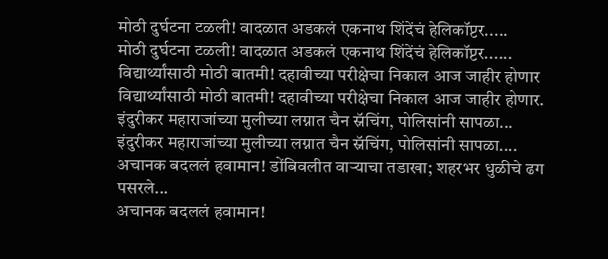मोठी दुर्घटना टळली! वादळात अडकलं एकनाथ शिंदेंचं हेलिकॉप्टर.....
मोठी दुर्घटना टळली! वादळात अडकलं एकनाथ शिंदेंचं हेलिकॉप्टर......
विद्यार्थ्यांसाठी मोठी बातमी! दहावीच्या परीक्षेचा निकाल आज जाहीर होणार
विद्यार्थ्यांसाठी मोठी बातमी! दहावीच्या परीक्षेचा निकाल आज जाहीर होणार.
इंदुरीकर महाराजांच्या मुलीच्या लग्नात चैन स्नॅचिंग, पोलिसांनी सापळा...
इंदुरीकर महाराजांच्या मुलीच्या लग्नात चैन स्नॅचिंग, पोलिसांनी सापळा....
अचानक बदललं हवामान! डोंबिवलीत वाऱ्याचा तडाखा; शहरभर धुळीचे ढग पसरले...
अचानक बदललं हवामान!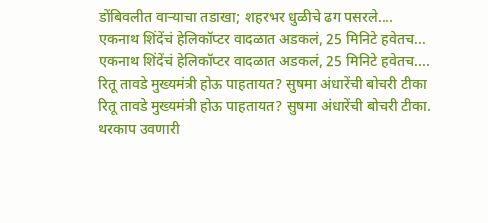डोंबिवलीत वाऱ्याचा तडाखा; शहरभर धुळीचे ढग पसरले....
एकनाथ शिंदेंचं हेलिकॉप्टर वादळात अडकलं, 25 मिनिटे हवेतच...
एकनाथ शिंदेंचं हेलिकॉप्टर वादळात अडकलं, 25 मिनिटे हवेतच....
रितू तावडे मुख्यमंत्री होऊ पाहतायत? सुषमा अंधारेंची बोचरी टीका
रितू तावडे मुख्यमंत्री होऊ पाहतायत? सुषमा अंधारेंची बोचरी टीका.
थरकाप उवणारी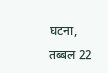घटना, तब्बल 22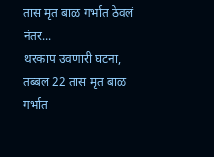तास मृत बाळ गर्भात ठेवलं नंतर...
थरकाप उवणारी घटना, तब्बल 22 तास मृत बाळ गर्भात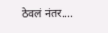ठेवलं नंतर....